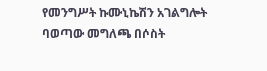የመንግሥት ኩሙኒኬሽን አገልግሎት ባወጣው መግለጫ በሶስት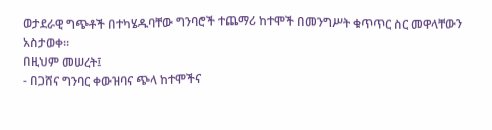ወታደራዊ ግጭቶች በተካሄዱባቸው ግንባሮች ተጨማሪ ከተሞች በመንግሥት ቁጥጥር ስር መዋላቸውን አስታወቀ።
በዚህም መሠረት፤
- በጋሸና ግንባር ቀውዝባና ጭላ ከተሞችና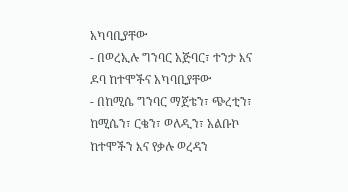አካባቢያቸው
- በወረኢሉ ግንባር አጅባር፣ ተንታ እና ዶባ ከተሞችና አካባቢያቸው
- በከሚሴ ግንባር ማጀቴን፣ ጭረቲን፣ ከሚሴን፣ ርቄን፣ ወለዲን፣ አልቡኮ ከተሞችን እና የቃሉ ወረዳን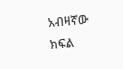አብዛኛው ክፍል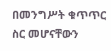በመንግሥት ቁጥጥር ስር መሆናቸውን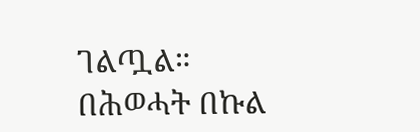ገልጧል።
በሕወሓት በኩል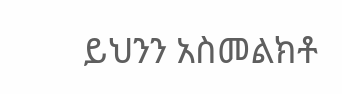ይህንን አስመልክቶ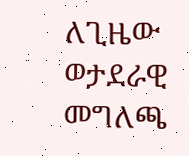ለጊዜው ወታደራዊ መግለጫ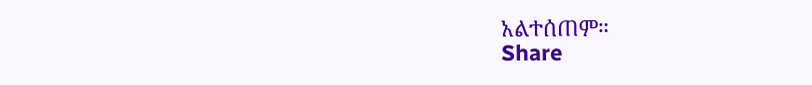አልተሰጠም።
Share